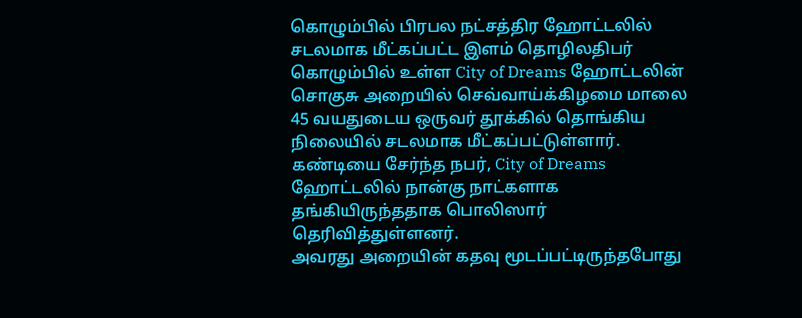கொழும்பில் பிரபல நட்சத்திர ஹோட்டலில் சடலமாக மீட்கப்பட்ட இளம் தொழிலதிபர்
கொழும்பில் உள்ள City of Dreams ஹோட்டலின் சொகுசு அறையில் செவ்வாய்க்கிழமை மாலை 45 வயதுடைய ஒருவர் தூக்கில் தொங்கிய நிலையில் சடலமாக மீட்கப்பட்டுள்ளார்.
கண்டியை சேர்ந்த நபர், City of Dreams ஹோட்டலில் நான்கு நாட்களாக தங்கியிருந்ததாக பொலிஸார் தெரிவித்துள்ளனர்.
அவரது அறையின் கதவு மூடப்பட்டிருந்தபோது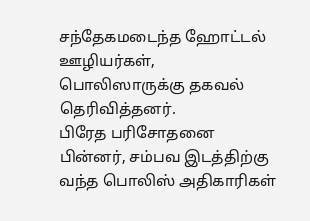சந்தேகமடைந்த ஹோட்டல் ஊழியர்கள், பொலிஸாருக்கு தகவல் தெரிவித்தனர்.
பிரேத பரிசோதனை
பின்னர், சம்பவ இடத்திற்கு வந்த பொலிஸ் அதிகாரிகள்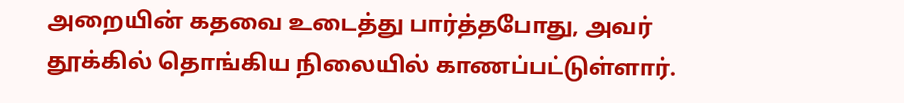அறையின் கதவை உடைத்து பார்த்தபோது, அவர் தூக்கில் தொங்கிய நிலையில் காணப்பட்டுள்ளார்.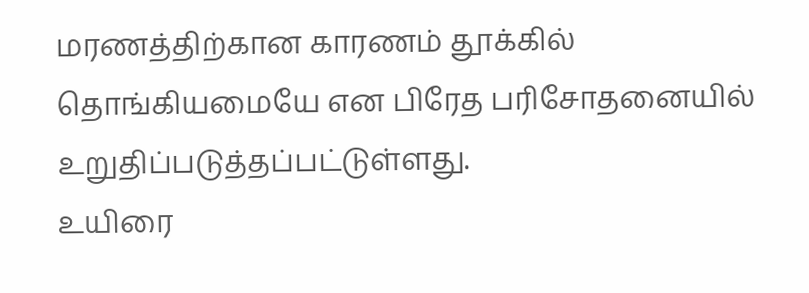மரணத்திற்கான காரணம் தூக்கில் தொங்கியமையே என பிரேத பரிசோதனையில் உறுதிப்படுத்தப்பட்டுள்ளது.
உயிரை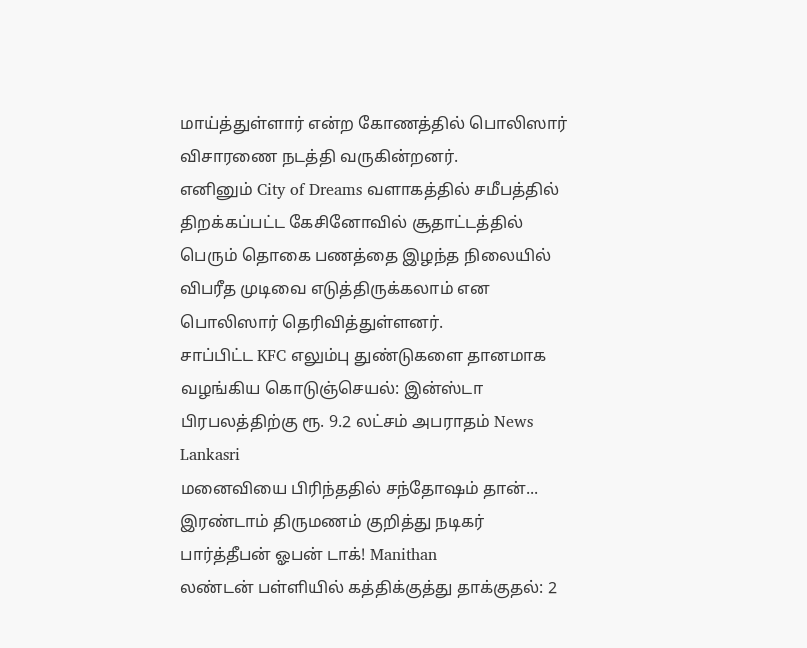மாய்த்துள்ளார் என்ற கோணத்தில் பொலிஸார் விசாரணை நடத்தி வருகின்றனர்.
எனினும் City of Dreams வளாகத்தில் சமீபத்தில் திறக்கப்பட்ட கேசினோவில் சூதாட்டத்தில் பெரும் தொகை பணத்தை இழந்த நிலையில் விபரீத முடிவை எடுத்திருக்கலாம் என பொலிஸார் தெரிவித்துள்ளனர்.
சாப்பிட்ட KFC எலும்பு துண்டுகளை தானமாக வழங்கிய கொடுஞ்செயல்: இன்ஸ்டா பிரபலத்திற்கு ரூ. 9.2 லட்சம் அபராதம் News Lankasri
மனைவியை பிரிந்ததில் சந்தோஷம் தான்... இரண்டாம் திருமணம் குறித்து நடிகர் பார்த்தீபன் ஓபன் டாக்! Manithan
லண்டன் பள்ளியில் கத்திக்குத்து தாக்குதல்: 2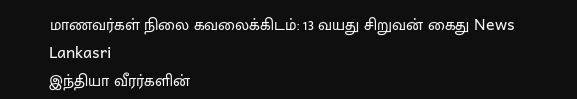மாணவர்கள் நிலை கவலைக்கிடம்: 13 வயது சிறுவன் கைது News Lankasri
இந்தியா வீரர்களின்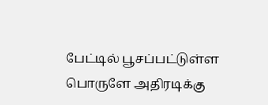பேட்டில் பூசப்பட்டுள்ள பொருளே அதிரடிக்கு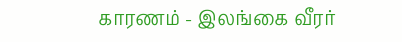காரணம் - இலங்கை வீரர்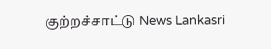குற்றச்சாட்டு News Lankasri